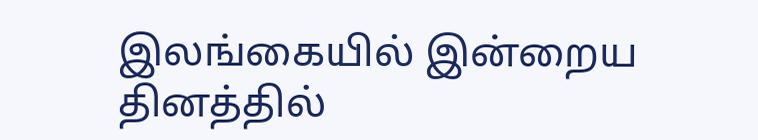இலங்கையில் இன்றைய தினத்தில்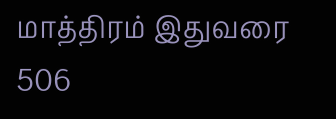மாத்திரம் இதுவரை 506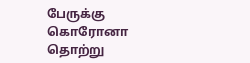பேருக்கு கொரோனா தொற்று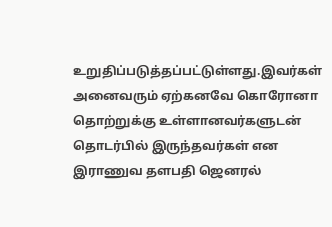உறுதிப்படுத்தப்பட்டுள்ளது.இவர்கள் அனைவரும் ஏற்கனவே கொரோனா தொற்றுக்கு உள்ளானவர்களுடன் தொடர்பில் இருந்தவர்கள் என இராணுவ தளபதி ஜெனரல்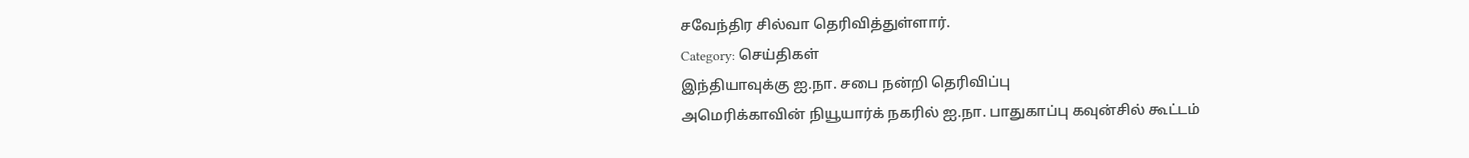சவேந்திர சில்வா தெரிவித்துள்ளார்.
Category: செய்திகள்
இந்தியாவுக்கு ஐ.நா. சபை நன்றி தெரிவிப்பு
அமெரிக்காவின் நியூயார்க் நகரில் ஐ.நா. பாதுகாப்பு கவுன்சில் கூட்டம்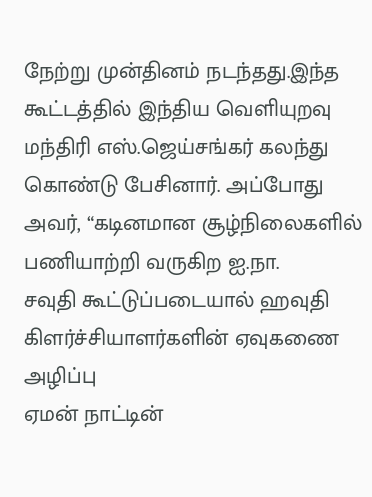நேற்று முன்தினம் நடந்தது.இந்த கூட்டத்தில் இந்திய வெளியுறவு மந்திரி எஸ்.ஜெய்சங்கர் கலந்து கொண்டு பேசினார். அப்போது அவர், “கடினமான சூழ்நிலைகளில் பணியாற்றி வருகிற ஐ.நா.
சவுதி கூட்டுப்படையால் ஹவுதி கிளர்ச்சியாளர்களின் ஏவுகணை அழிப்பு
ஏமன் நாட்டின்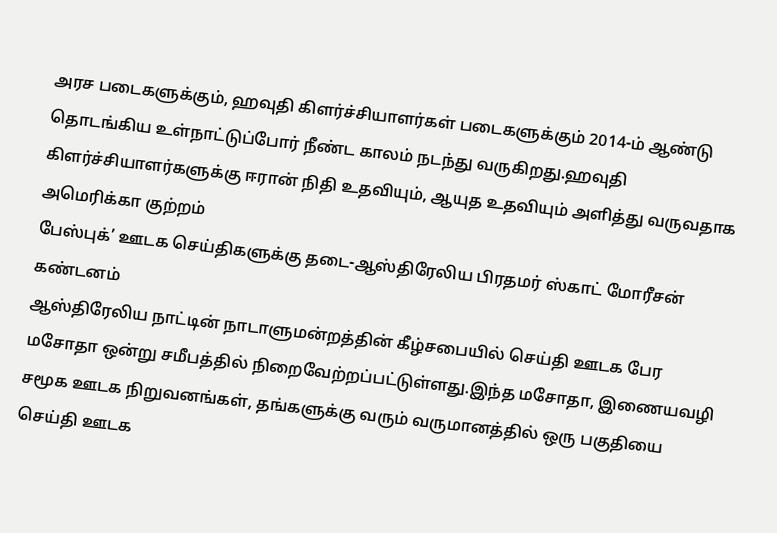அரச படைகளுக்கும், ஹவுதி கிளர்ச்சியாளர்கள் படைகளுக்கும் 2014-ம் ஆண்டு தொடங்கிய உள்நாட்டுப்போர் நீண்ட காலம் நடந்து வருகிறது.ஹவுதி கிளர்ச்சியாளர்களுக்கு ஈரான் நிதி உதவியும், ஆயுத உதவியும் அளித்து வருவதாக அமெரிக்கா குற்றம்
பேஸ்புக்’ ஊடக செய்திகளுக்கு தடை-ஆஸ்திரேலிய பிரதமர் ஸ்காட் மோரீசன் கண்டனம்
ஆஸ்திரேலிய நாட்டின் நாடாளுமன்றத்தின் கீழ்சபையில் செய்தி ஊடக பேர மசோதா ஒன்று சமீபத்தில் நிறைவேற்றப்பட்டுள்ளது.இந்த மசோதா, இணையவழி சமூக ஊடக நிறுவனங்கள், தங்களுக்கு வரும் வருமானத்தில் ஒரு பகுதியை செய்தி ஊடக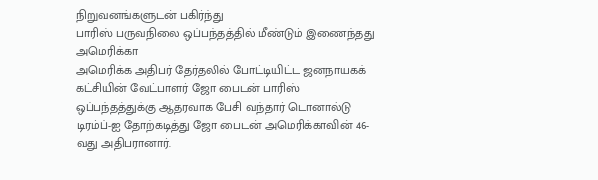நிறுவனங்களுடன் பகிர்ந்து
பாரிஸ் பருவநிலை ஒப்பந்தத்தில் மீண்டும் இணைந்தது அமெரிக்கா
அமெரிக்க அதிபர் தேர்தலில் போட்டியிட்ட ஜனநாயகக் கட்சியின் வேட்பாளர் ஜோ பைடன் பாரிஸ் ஒப்பந்தத்துக்கு ஆதரவாக பேசி வந்தார் டொனால்டு டிரம்ப்-ஐ தோற்கடித்து ஜோ பைடன் அமெரிக்காவின் 46-வது அதிபரானார்.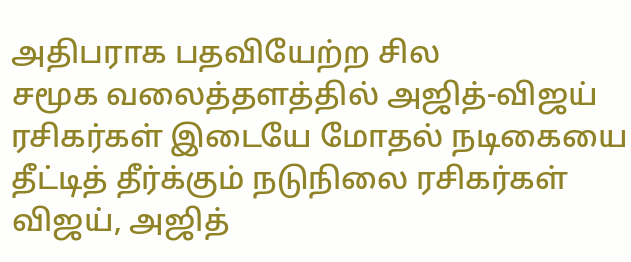அதிபராக பதவியேற்ற சில
சமூக வலைத்தளத்தில் அஜித்-விஜய் ரசிகர்கள் இடையே மோதல் நடிகையை தீட்டித் தீர்க்கும் நடுநிலை ரசிகர்கள்
விஜய், அஜித்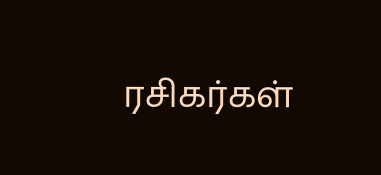ரசிகர்கள்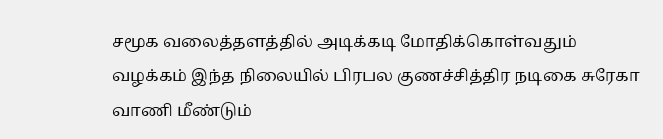சமூக வலைத்தளத்தில் அடிக்கடி மோதிக்கொள்வதும் வழக்கம் இந்த நிலையில் பிரபல குணச்சித்திர நடிகை சுரேகா வாணி மீண்டும்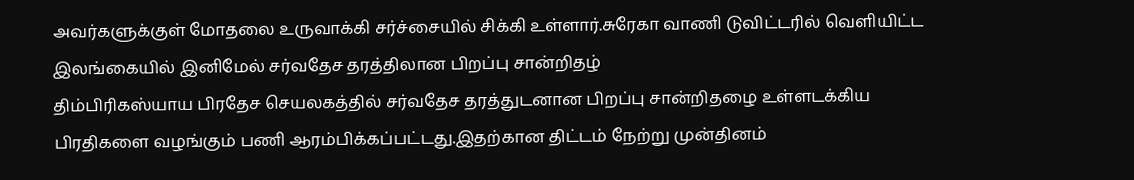அவர்களுக்குள் மோதலை உருவாக்கி சர்ச்சையில் சிக்கி உள்ளார்.சுரேகா வாணி டுவிட்டரில் வெளியிட்ட
இலங்கையில் இனிமேல் சர்வதேச தரத்திலான பிறப்பு சான்றிதழ்
திம்பிரிகஸ்யாய பிரதேச செயலகத்தில் சர்வதேச தரத்துடனான பிறப்பு சான்றிதழை உள்ளடக்கிய பிரதிகளை வழங்கும் பணி ஆரம்பிக்கப்பட்டது.இதற்கான திட்டம் நேற்று முன்தினம்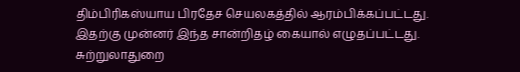திம்பிரிகஸ்யாய பிரதேச செயலகத்தில் ஆரம்பிக்கப்பட்டது. இதற்கு முன்னர் இந்த சான்றிதழ் கையால் எழுதப்பட்டது.
சுற்றுலாதுறை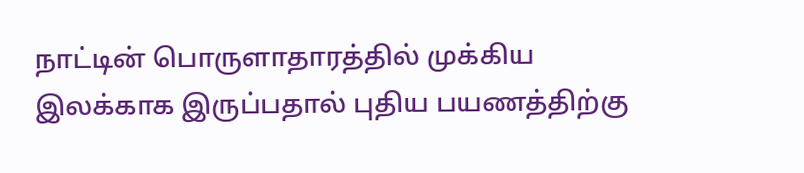நாட்டின் பொருளாதாரத்தில் முக்கிய இலக்காக இருப்பதால் புதிய பயணத்திற்கு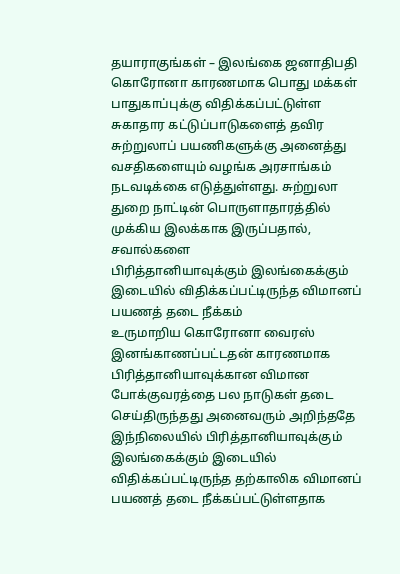தயாராகுங்கள் – இலங்கை ஜனாதிபதி
கொரோனா காரணமாக பொது மக்கள் பாதுகாப்புக்கு விதிக்கப்பட்டுள்ள சுகாதார கட்டுப்பாடுகளைத் தவிர சுற்றுலாப் பயணிகளுக்கு அனைத்து வசதிகளையும் வழங்க அரசாங்கம் நடவடிக்கை எடுத்துள்ளது. சுற்றுலா துறை நாட்டின் பொருளாதாரத்தில் முக்கிய இலக்காக இருப்பதால், சவால்களை
பிரித்தானியாவுக்கும் இலங்கைக்கும் இடையில் விதிக்கப்பட்டிருந்த விமானப் பயணத் தடை நீக்கம்
உருமாறிய கொரோனா வைரஸ் இனங்காணப்பட்டதன் காரணமாக பிரித்தானியாவுக்கான விமான போக்குவரத்தை பல நாடுகள் தடை செய்திருந்தது அனைவரும் அறிந்ததே இந்நிலையில் பிரித்தானியாவுக்கும் இலங்கைக்கும் இடையில் விதிக்கப்பட்டிருந்த தற்காலிக விமானப் பயணத் தடை நீக்கப்பட்டுள்ளதாக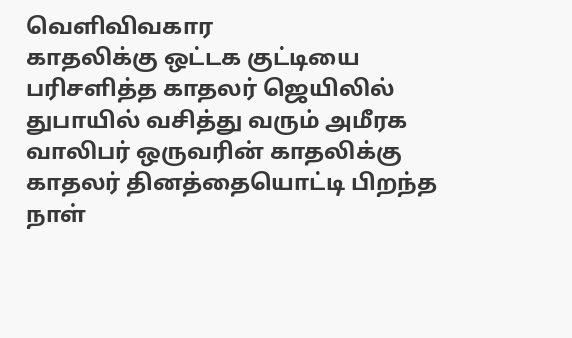வெளிவிவகார
காதலிக்கு ஒட்டக குட்டியை பரிசளித்த காதலர் ஜெயிலில்
துபாயில் வசித்து வரும் அமீரக வாலிபர் ஒருவரின் காதலிக்கு காதலர் தினத்தையொட்டி பிறந்த நாள்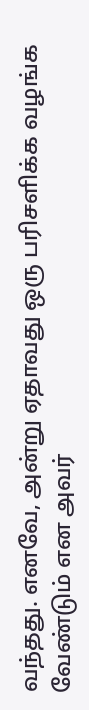வந்தது. எனவே, அன்று ஏதாவது ஒரு பரிசளிக்க வழங்க வேண்டும் என அவர்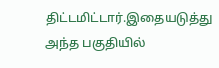திட்டமிட்டார்.இதையடுத்து அந்த பகுதியில்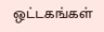ஒட்டகங்கள்